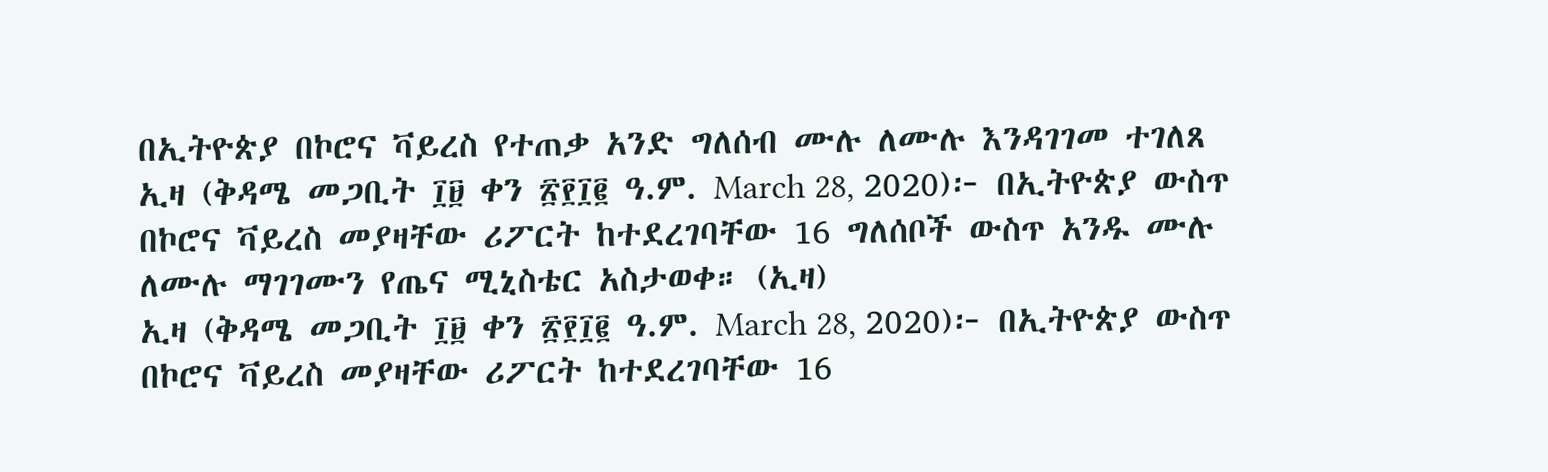በኢትዮጵያ በኮሮና ቫይረስ የተጠቃ አንድ ግለሰብ ሙሉ ለሙሉ እንዳገገመ ተገለጸ
ኢዛ (ቅዳሜ መጋቢት ፲፱ ቀን ፳፻፲፪ ዓ.ም. March 28, 2020)፦ በኢትዮጵያ ውስጥ በኮሮና ቫይረስ መያዛቸው ሪፖርት ከተደረገባቸው 16 ግለሰቦች ውስጥ አንዱ ሙሉ ለሙሉ ማገገሙን የጤና ሚኒስቴር አስታወቀ። (ኢዛ)
ኢዛ (ቅዳሜ መጋቢት ፲፱ ቀን ፳፻፲፪ ዓ.ም. March 28, 2020)፦ በኢትዮጵያ ውስጥ በኮሮና ቫይረስ መያዛቸው ሪፖርት ከተደረገባቸው 16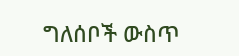ግለሰቦች ውስጥ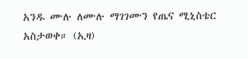አንዱ ሙሉ ለሙሉ ማገገሙን የጤና ሚኒስቴር አስታወቀ። (ኢዛ)